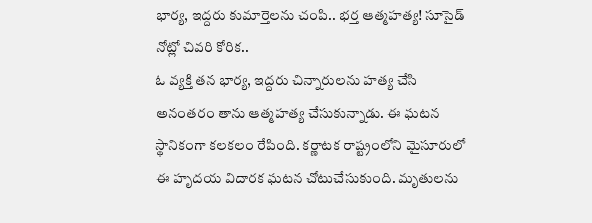భార్య, ఇద్దరు కుమార్తెలను చంపి.. భర్త ఆత్మహత్య! సూసైడ్ నోట్లో చివరి కోరిక..
ఓ వ్యక్తి తన భార్య, ఇద్దరు చిన్నారులను హత్య చేసి అనంతరం తాను ఆత్మహత్య చేసుకున్నాడు. ఈ ఘటన స్థానికంగా కలకలం రేపింది. కర్ణాటక రాష్ట్రంలోని మైసూరులో ఈ హృదయ విదారక ఘటన చోటుచేసుకుంది. మృతులను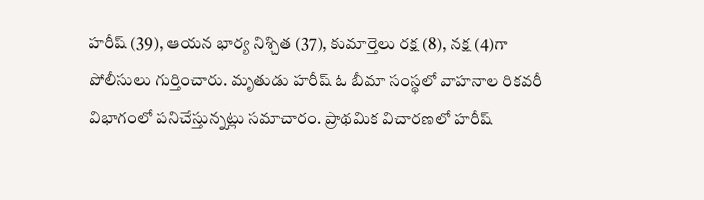హరీష్ (39), ఆయన భార్య నిశ్చిత (37), కుమార్తెలు రక్ష (8), నక్ష (4)గా పోలీసులు గుర్తించారు. మృతుడు హరీష్ ఓ బీమా సంస్థలో వాహనాల రికవరీ విభాగంలో పనిచేస్తున్నట్లు సమాచారం. ప్రాథమిక విచారణలో హరీష్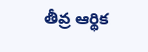తీవ్ర ఆర్థిక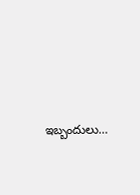ఇబ్బందులు…